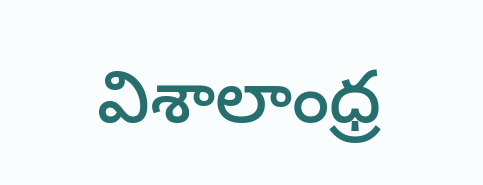విశాలాంధ్ర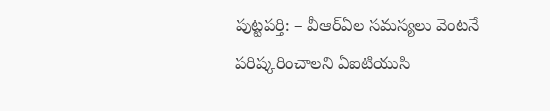పుట్టపర్తి: – వీఆర్ఏల సమస్యలు వెంటనే పరిష్కరించాలని ఏఐటియుసి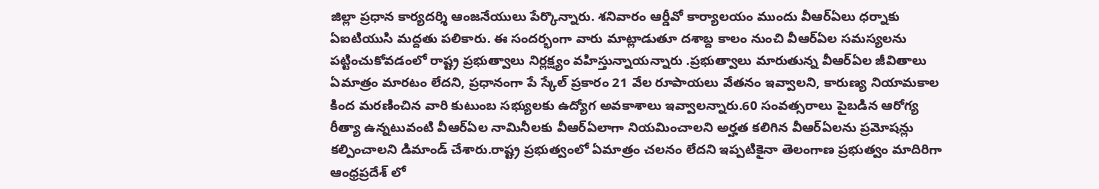జిల్లా ప్రధాన కార్యదర్శి ఆంజనేయులు పేర్కొన్నారు. శనివారం ఆర్డీవో కార్యాలయం ముందు వీఆర్ఏలు ధర్నాకు ఏఐటియుసి మద్దతు పలికారు. ఈ సందర్భంగా వారు మాట్లాడుతూ దశాబ్ద కాలం నుంచి వీఆర్ఏల సమస్యలను పట్టించుకోవడంలో రాష్ట్ర ప్రభుత్వాలు నిర్లక్ష్యం వహిస్తున్నాయన్నారు .ప్రభుత్వాలు మారుతున్న వీఆర్ఏల జీవితాలు ఏమాత్రం మారటం లేదని, ప్రధానంగా పే స్కేల్ ప్రకారం 21 వేల రూపాయలు వేతనం ఇవ్వాలని, కారుణ్య నియామకాల కింద మరణించిన వారి కుటుంబ సభ్యులకు ఉద్యోగ అవకాశాలు ఇవ్వాలన్నారు.60 సంవత్సరాలు పైబడిన ఆరోగ్య రీత్యా ఉన్నటువంటి వీఆర్ఏల నామినీలకు వీఆర్ఏలాగా నియమించాలని అర్హత కలిగిన వీఆర్ఏలను ప్రమోషన్లు కల్పించాలని డిమాండ్ చేశారు.రాష్ట్ర ప్రభుత్వంలో ఏమాత్రం చలనం లేదని ఇప్పటికైనా తెలంగాణ ప్రభుత్వం మాదిరిగా ఆంధ్రప్రదేశ్ లో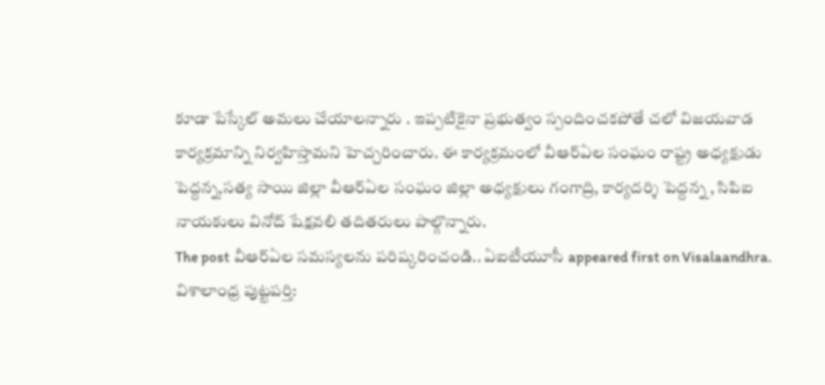కూడా పేస్కేల్ అమలు చేయాలన్నారు . ఇప్పటికైనా ప్రభుత్వం స్పందించకపోతే చలో విజయవాడ కార్యక్రమాన్ని నిర్వహిస్తామని హెచ్చరించారు. ఈ కార్యక్రమంలో వీఆర్ఏల సంఘం రాష్ట్ర అధ్యక్షుడు పెద్దన్న,సత్య సాయి జిల్లా వీఆర్ఏల సంఘం జిల్లా అధ్యక్షులు గంగాద్రి, కార్యదర్శి పెద్దన్న , సిపిఐ నాయకులు వినోద్ షేక్షవలి తదితరులు పాల్గొన్నారు.
The post వీఆర్ఏల సమస్యలను పరిష్కరించండి.. ఏఐటీయూసీ appeared first on Visalaandhra.
విశాలాంధ్ర పుట్టపర్తి: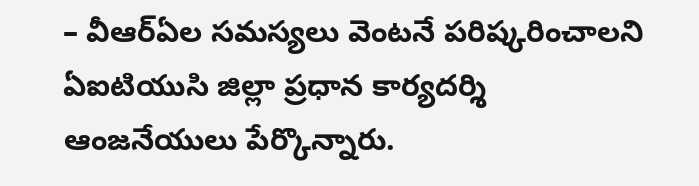– వీఆర్ఏల సమస్యలు వెంటనే పరిష్కరించాలని ఏఐటియుసి జిల్లా ప్రధాన కార్యదర్శి ఆంజనేయులు పేర్కొన్నారు.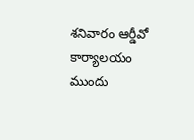శనివారం ఆర్డీవో కార్యాలయం ముందు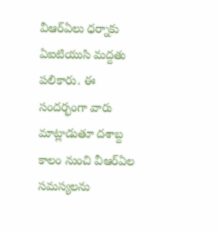వీఆర్ఏలు ధర్నాకు ఏఐటియుసి మద్దతు పలికారు. ఈ సందర్భంగా వారు మాట్లాడుతూ దశాబ్ద కాలం నుంచి వీఆర్ఏల సమస్యలను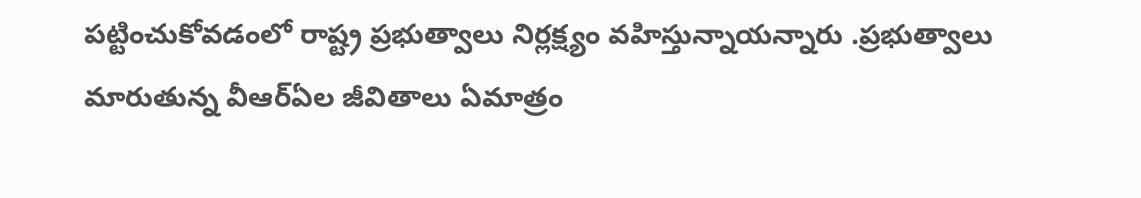పట్టించుకోవడంలో రాష్ట్ర ప్రభుత్వాలు నిర్లక్ష్యం వహిస్తున్నాయన్నారు .ప్రభుత్వాలు మారుతున్న వీఆర్ఏల జీవితాలు ఏమాత్రం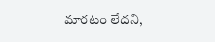మారటం లేదని,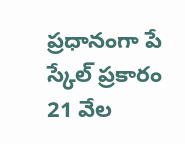ప్రధానంగా పే స్కేల్ ప్రకారం 21 వేల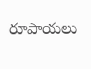రూపాయలు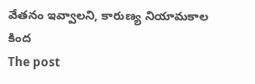వేతనం ఇవ్వాలని, కారుణ్య నియామకాల కింద
The post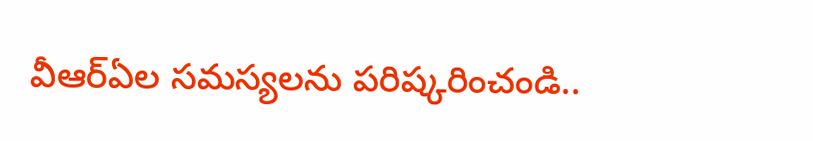వీఆర్ఏల సమస్యలను పరిష్కరించండి..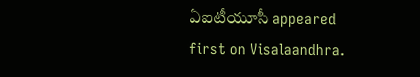ఏఐటీయూసీ appeared first on Visalaandhra.